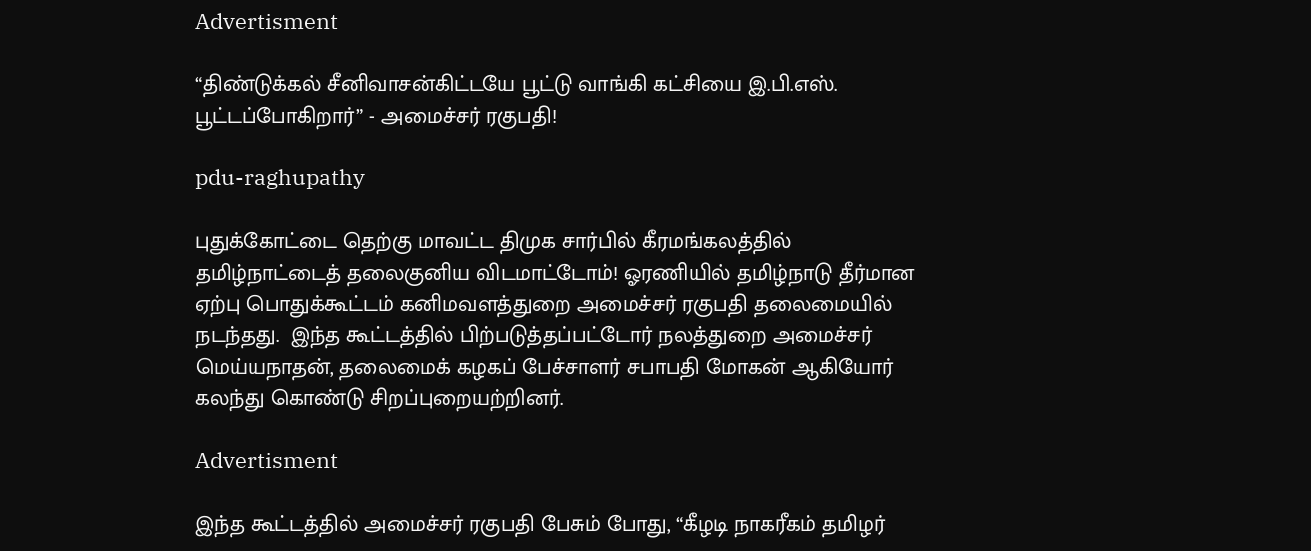Advertisment

“திண்டுக்கல் சீனிவாசன்கிட்டயே பூட்டு வாங்கி கட்சியை இ.பி.எஸ். பூட்டப்போகிறார்” - அமைச்சர் ரகுபதி!

pdu-raghupathy

புதுக்கோட்டை தெற்கு மாவட்ட திமுக சார்பில் கீரமங்கலத்தில் தமிழ்நாட்டைத் தலைகுனிய விடமாட்டோம்! ஓரணியில் தமிழ்நாடு தீர்மான ஏற்பு பொதுக்கூட்டம் கனிமவளத்துறை அமைச்சர் ரகுபதி தலைமையில் நடந்தது.  இந்த கூட்டத்தில் பிற்படுத்தப்பட்டோர் நலத்துறை அமைச்சர் மெய்யநாதன், தலைமைக் கழகப் பேச்சாளர் சபாபதி மோகன் ஆகியோர் கலந்து கொண்டு சிறப்புறையற்றினர்.

Advertisment

இந்த கூட்டத்தில் அமைச்சர் ரகுபதி பேசும் போது, “கீழடி நாகரீகம் தமிழர்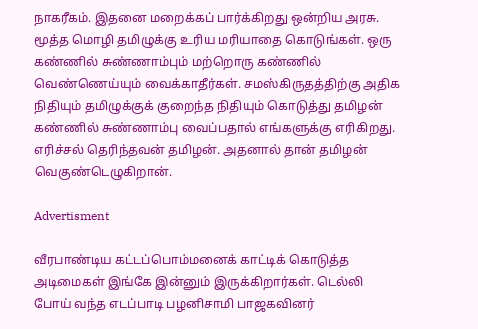நாகரீகம். இதனை மறைக்கப் பார்க்கிறது ஒன்றிய அரசு. மூத்த மொழி தமிழுக்கு உரிய மரியாதை கொடுங்கள். ஒரு கண்ணில் சுண்ணாம்பும் மற்றொரு கண்ணில் வெண்ணெய்யும் வைக்காதீர்கள். சமஸ்கிருதத்திற்கு அதிக நிதியும் தமிழுக்குக் குறைந்த நிதியும் கொடுத்து தமிழன் கண்ணில் சுண்ணாம்பு வைப்பதால் எங்களுக்கு எரிகிறது. எரிச்சல் தெரிந்தவன் தமிழன். அதனால் தான் தமிழன் வெகுண்டெழுகிறான்.

Advertisment

வீரபாண்டிய கட்டப்பொம்மனைக் காட்டிக் கொடுத்த அடிமைகள் இங்கே இன்னும் இருக்கிறார்கள். டெல்லி போய் வந்த எடப்பாடி பழனிசாமி பாஜகவினர்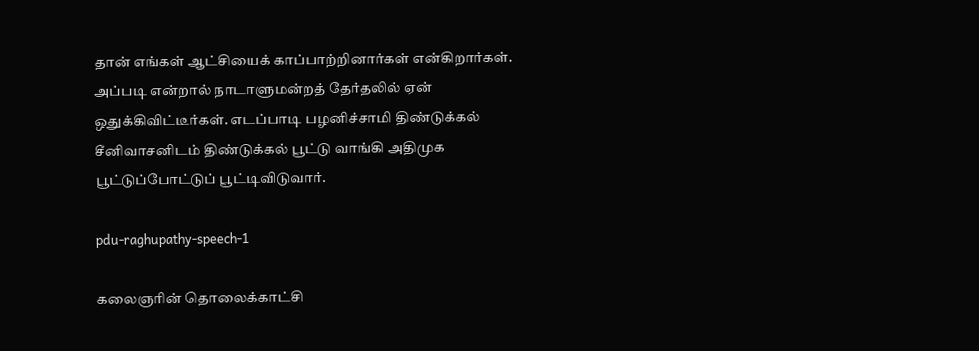தான் எங்கள் ஆட்சியைக் காப்பாற்றினார்கள் என்கிறார்கள். அப்படி என்றால் நாடாளுமன்றத் தேர்தலில் ஏன் ஒதுக்கிவிட்டீர்கள். எடப்பாடி பழனிச்சாமி திண்டுக்கல் சீனிவாசனிடம் திண்டுக்கல் பூட்டு வாங்கி அதிமுக பூட்டுப்போட்டுப் பூட்டிவிடுவார்.

pdu-raghupathy-speech-1

கலைஞரின் தொலைக்காட்சி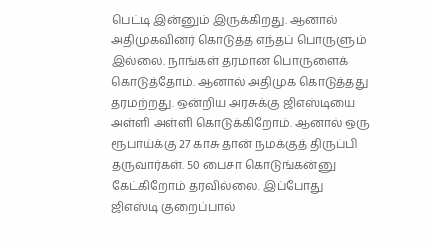பெட்டி இன்னும் இருக்கிறது. ஆனால் அதிமுகவினர் கொடுத்த எந்தப் பொருளும் இல்லை. நாங்கள் தரமான பொருளைக் கொடுத்தோம். ஆனால் அதிமுக கொடுத்தது தரமற்றது. ஒன்றிய அரசுக்கு ஜிஎஸ்டியை அள்ளி அள்ளி கொடுக்கிறோம். ஆனால் ஒரு ரூபாய்க்கு 27 காசு தான் நமக்குத் திருப்பி தருவார்கள். 50 பைசா கொடுங்கன்னு கேட்கிறோம் தரவில்லை. இப்போது ஜிஎஸ்டி குறைப்பால்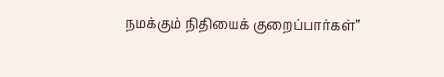நமக்கும் நிதியைக் குறைப்பார்கள்”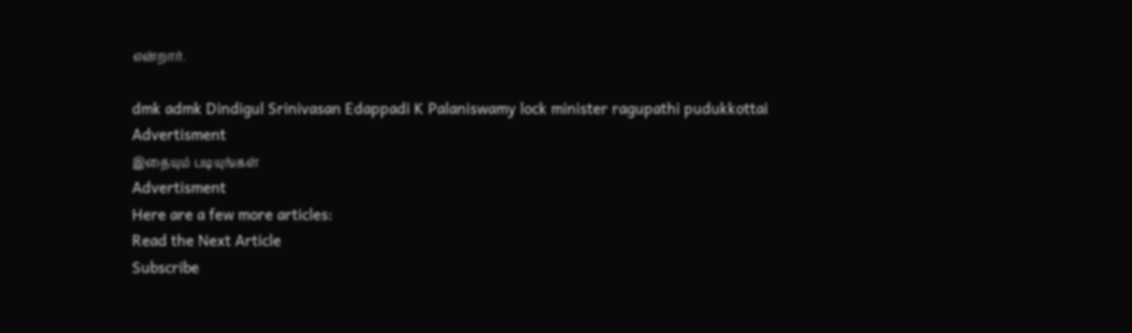என்றார்.

dmk admk Dindigul Srinivasan Edappadi K Palaniswamy lock minister ragupathi pudukkottai
Advertisment
இதையும் படியுங்கள்
Advertisment
Here are a few more articles:
Read the Next Article
Subscribe